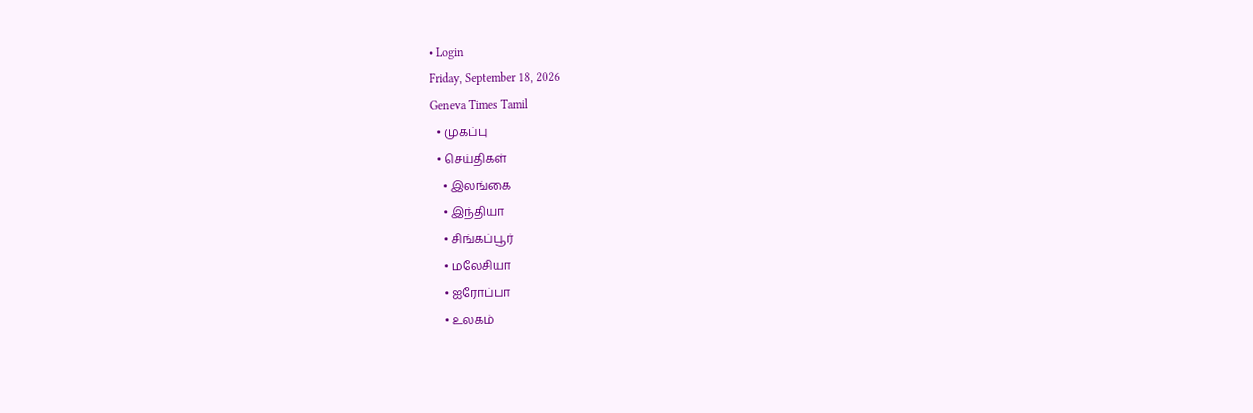• Login
Friday, September 18, 2026
Geneva Times Tamil
  • முகப்பு
  • செய்திகள்
    • இலங்கை
    • இந்தியா
    • சிங்கப்பூர்
    • மலேசியா
    • ஐரோப்பா
    • உலகம்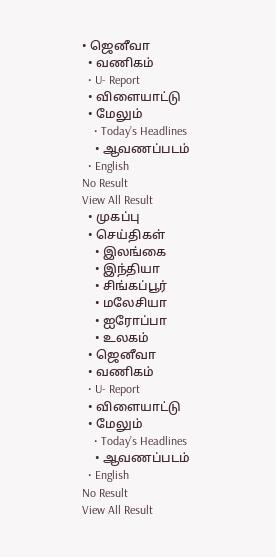• ஜெனீவா
  • வணிகம்
  • U- Report
  • விளையாட்டு
  • மேலும்
    • Today’s Headlines
    • ஆவணப்படம்
  • English
No Result
View All Result
  • முகப்பு
  • செய்திகள்
    • இலங்கை
    • இந்தியா
    • சிங்கப்பூர்
    • மலேசியா
    • ஐரோப்பா
    • உலகம்
  • ஜெனீவா
  • வணிகம்
  • U- Report
  • விளையாட்டு
  • மேலும்
    • Today’s Headlines
    • ஆவணப்படம்
  • English
No Result
View All Result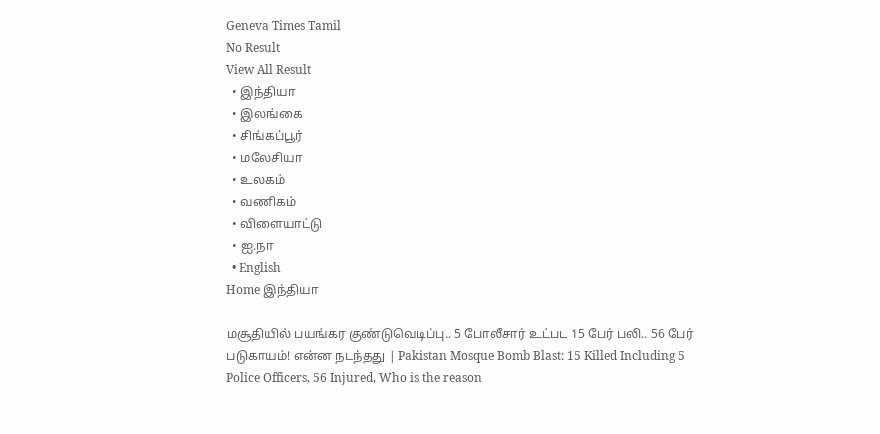Geneva Times Tamil
No Result
View All Result
  • இந்தியா
  • இலங்கை
  • சிங்கப்பூர்
  • மலேசியா
  • உலகம்
  • வணிகம்
  • விளையாட்டு
  • ஐ.நா
  • English
Home இந்தியா

மசூதியில் பயங்கர குண்டுவெடிப்பு.. 5 போலீசார் உட்பட 15 பேர் பலி.. 56 பேர் படுகாயம்! என்ன நடந்தது | Pakistan Mosque Bomb Blast: 15 Killed Including 5 Police Officers, 56 Injured, Who is the reason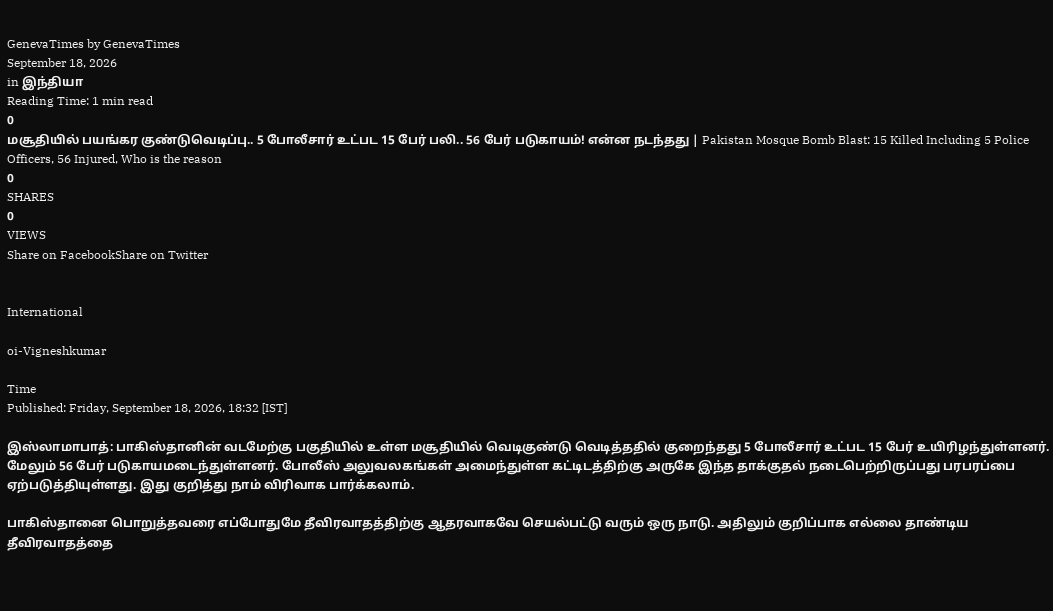GenevaTimes by GenevaTimes
September 18, 2026
in இந்தியா
Reading Time: 1 min read
0
மசூதியில் பயங்கர குண்டுவெடிப்பு.. 5 போலீசார் உட்பட 15 பேர் பலி.. 56 பேர் படுகாயம்! என்ன நடந்தது | Pakistan Mosque Bomb Blast: 15 Killed Including 5 Police Officers, 56 Injured, Who is the reason
0
SHARES
0
VIEWS
Share on FacebookShare on Twitter


International

oi-Vigneshkumar

Time
Published: Friday, September 18, 2026, 18:32 [IST]

இஸ்லாமாபாத்: பாகிஸ்தானின் வடமேற்கு பகுதியில் உள்ள மசூதியில் வெடிகுண்டு வெடித்ததில் குறைந்தது 5 போலீசார் உட்பட 15 பேர் உயிரிழந்துள்ளனர். மேலும் 56 பேர் படுகாயமடைந்துள்ளனர். போலீஸ் அலுவலகங்கள் அமைந்துள்ள கட்டிடத்திற்கு அருகே இந்த தாக்குதல் நடைபெற்றிருப்பது பரபரப்பை ஏற்படுத்தியுள்ளது. இது குறித்து நாம் விரிவாக பார்க்கலாம்.

பாகிஸ்தானை பொறுத்தவரை எப்போதுமே தீவிரவாதத்திற்கு ஆதரவாகவே செயல்பட்டு வரும் ஒரு நாடு. அதிலும் குறிப்பாக எல்லை தாண்டிய தீவிரவாதத்தை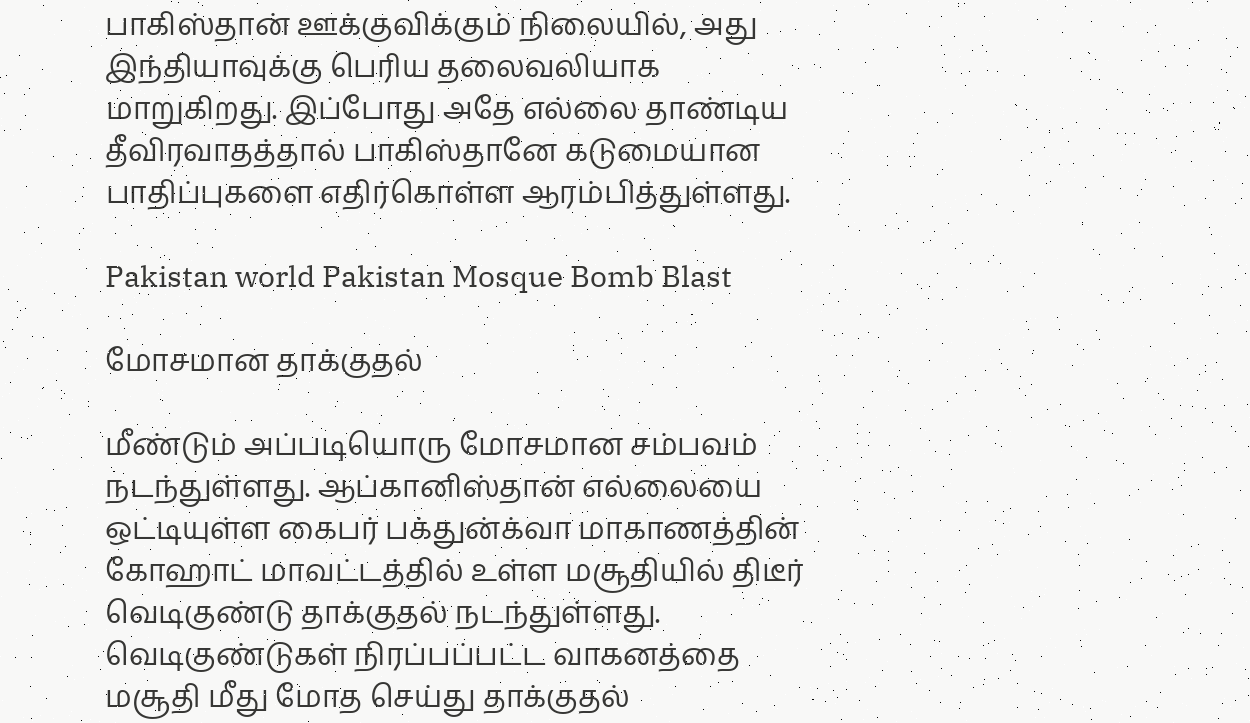பாகிஸ்தான் ஊக்குவிக்கும் நிலையில், அது இந்தியாவுக்கு பெரிய தலைவலியாக மாறுகிறது. இப்போது அதே எல்லை தாண்டிய தீவிரவாதத்தால் பாகிஸ்தானே கடுமையான பாதிப்புகளை எதிர்கொள்ள ஆரம்பித்துள்ளது.

Pakistan world Pakistan Mosque Bomb Blast

மோசமான தாக்குதல்

மீண்டும் அப்படியொரு மோசமான சம்பவம் நடந்துள்ளது. ஆப்கானிஸ்தான் எல்லையை ஒட்டியுள்ள கைபர் பக்துன்க்வா மாகாணத்தின் கோஹாட் மாவட்டத்தில் உள்ள மசூதியில் திடீர் வெடிகுண்டு தாக்குதல் நடந்துள்ளது. வெடிகுண்டுகள் நிரப்பப்பட்ட வாகனத்தை மசூதி மீது மோத செய்து தாக்குதல்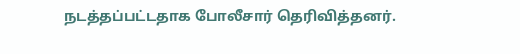நடத்தப்பட்டதாக போலீசார் தெரிவித்தனர்.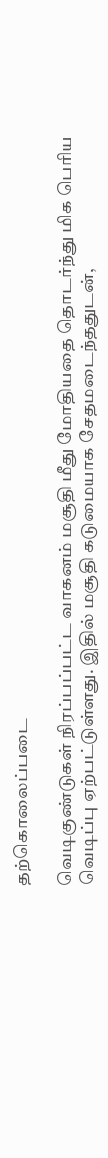தற்கொலைப்படை

வெடிகுண்டுகள் நிரப்பப்பட்ட வாகனம் மசூதி மீது மோதியதை தொடர்ந்து மிக பெரிய வெடிப்பு ஏற்பட்டுள்ளது. இதில் மசூதி கடுமையாக சேதமடைந்ததுடன்,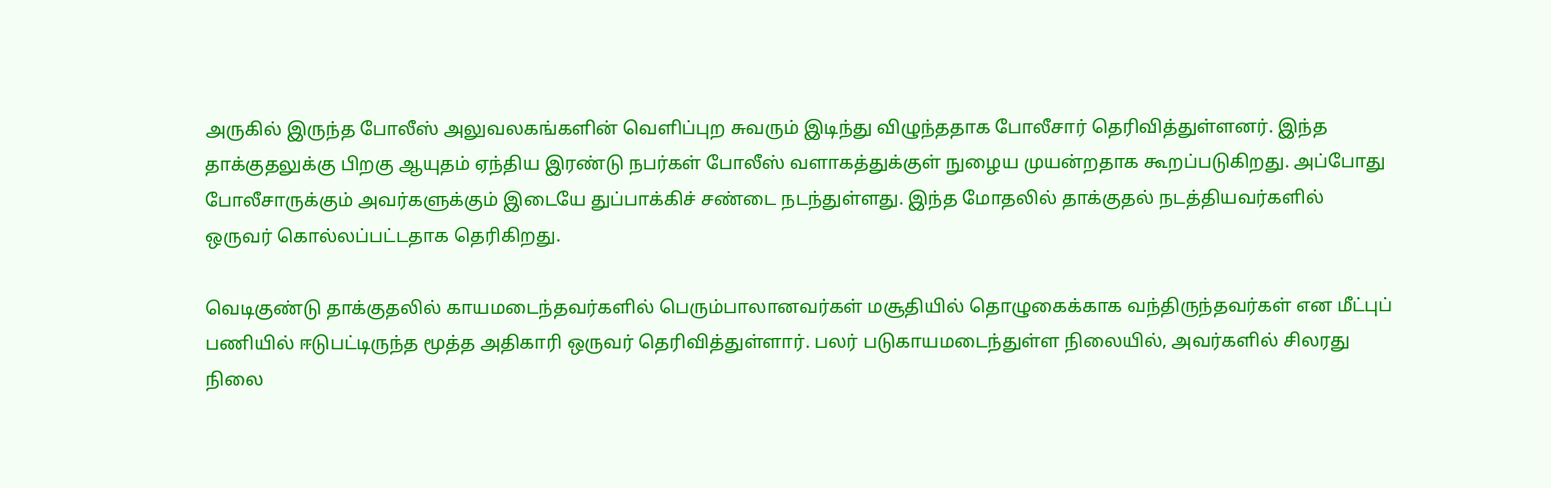அருகில் இருந்த போலீஸ் அலுவலகங்களின் வெளிப்புற சுவரும் இடிந்து விழுந்ததாக போலீசார் தெரிவித்துள்ளனர். இந்த தாக்குதலுக்கு பிறகு ஆயுதம் ஏந்திய இரண்டு நபர்கள் போலீஸ் வளாகத்துக்குள் நுழைய முயன்றதாக கூறப்படுகிறது. அப்போது போலீசாருக்கும் அவர்களுக்கும் இடையே துப்பாக்கிச் சண்டை நடந்துள்ளது. இந்த மோதலில் தாக்குதல் நடத்தியவர்களில் ஒருவர் கொல்லப்பட்டதாக தெரிகிறது.

வெடிகுண்டு தாக்குதலில் காயமடைந்தவர்களில் பெரும்பாலானவர்கள் மசூதியில் தொழுகைக்காக வந்திருந்தவர்கள் என மீட்புப் பணியில் ஈடுபட்டிருந்த மூத்த அதிகாரி ஒருவர் தெரிவித்துள்ளார். பலர் படுகாயமடைந்துள்ள நிலையில், அவர்களில் சிலரது நிலை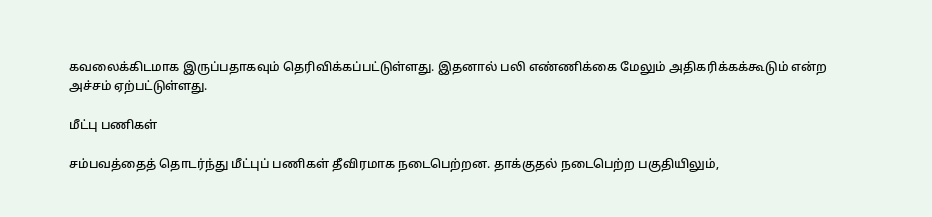கவலைக்கிடமாக இருப்பதாகவும் தெரிவிக்கப்பட்டுள்ளது. இதனால் பலி எண்ணிக்கை மேலும் அதிகரிக்கக்கூடும் என்ற அச்சம் ஏற்பட்டுள்ளது.

மீட்பு பணிகள்

சம்பவத்தைத் தொடர்ந்து மீட்புப் பணிகள் தீவிரமாக நடைபெற்றன. தாக்குதல் நடைபெற்ற பகுதியிலும்,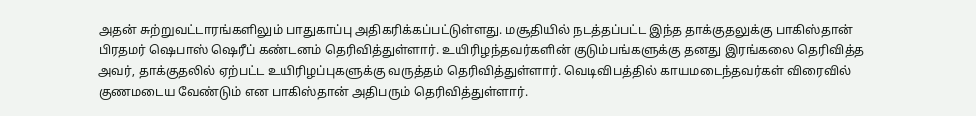அதன் சுற்றுவட்டாரங்களிலும் பாதுகாப்பு அதிகரிக்கப்பட்டுள்ளது. மசூதியில் நடத்தப்பட்ட இந்த தாக்குதலுக்கு பாகிஸ்தான் பிரதமர் ஷெபாஸ் ஷெரீப் கண்டனம் தெரிவித்துள்ளார். உயிரிழந்தவர்களின் குடும்பங்களுக்கு தனது இரங்கலை தெரிவித்த அவர், தாக்குதலில் ஏற்பட்ட உயிரிழப்புகளுக்கு வருத்தம் தெரிவித்துள்ளார். வெடிவிபத்தில் காயமடைந்தவர்கள் விரைவில் குணமடைய வேண்டும் என பாகிஸ்தான் அதிபரும் தெரிவித்துள்ளார்.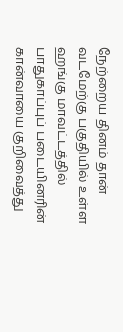நேற்றைய தினம் தான் வடமேற்கு பகுதியில் உள்ள ஹங்கு மாவட்டத்தில் பாதுகாப்புப் படையினரின் கான்வாயை குறிவைத்து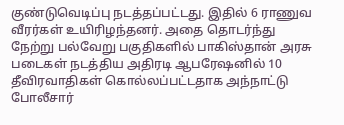குண்டுவெடிப்பு நடத்தப்பட்டது. இதில் 6 ராணுவ வீரர்கள் உயிரிழந்தனர். அதை தொடர்ந்து நேற்று பல்வேறு பகுதிகளில் பாகிஸ்தான் அரசு படைகள் நடத்திய அதிரடி ஆபரேஷனில் 10 தீவிரவாதிகள் கொல்லப்பட்டதாக அந்நாட்டு போலீசார்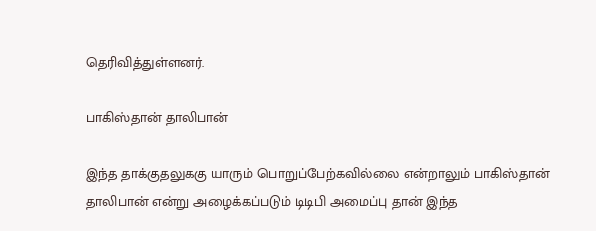தெரிவித்துள்ளனர்.

பாகிஸ்தான் தாலிபான்

இந்த தாக்குதலுககு யாரும் பொறுப்பேற்கவில்லை என்றாலும் பாகிஸ்தான் தாலிபான் என்று அழைக்கப்படும் டிடிபி அமைப்பு தான் இந்த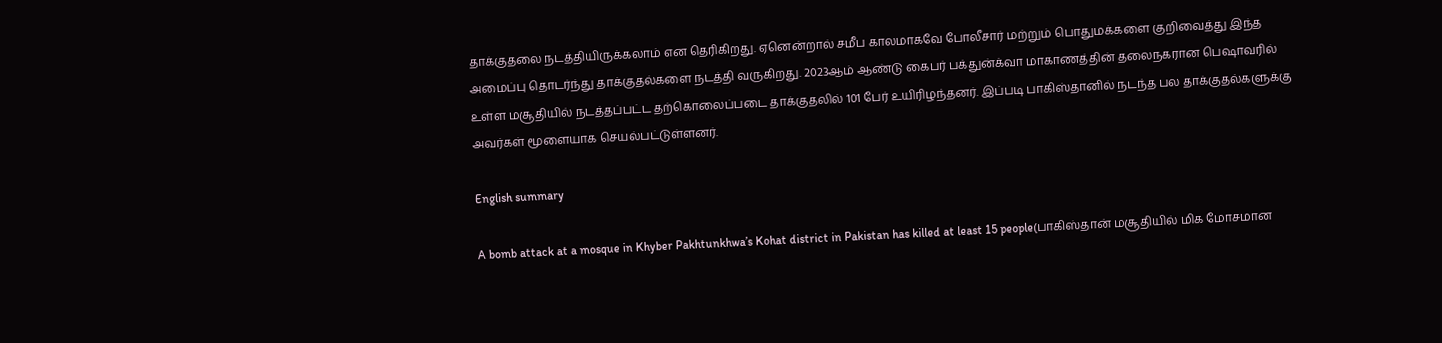தாக்குதலை நடத்தியிருக்கலாம் என தெரிகிறது. ஏனென்றால் சமீப காலமாகவே போலீசார் மற்றும் பொதுமக்களை குறிவைத்து இந்த அமைப்பு தொடர்ந்து தாக்குதல்களை நடத்தி வருகிறது. 2023ஆம் ஆண்டு கைபர் பக்துன்க்வா மாகாணத்தின் தலைநகரான பெஷாவரில் உள்ள மசூதியில் நடத்தப்பட்ட தற்கொலைப்படை தாக்குதலில் 101 பேர் உயிரிழந்தனர். இப்படி பாகிஸ்தானில் நடந்த பல தாக்குதல்களுக்கு அவர்கள் மூளையாக செயல்பட்டுள்ளனர்.

English summary

A bomb attack at a mosque in Khyber Pakhtunkhwa’s Kohat district in Pakistan has killed at least 15 people(பாகிஸ்தான் மசூதியில் மிக மோசமான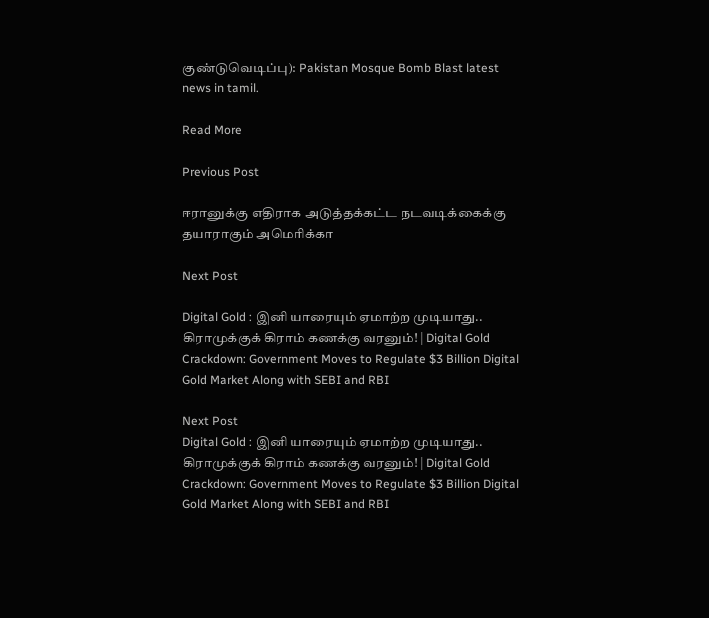குண்டுவெடிப்பு): Pakistan Mosque Bomb Blast latest news in tamil.

Read More

Previous Post

ஈரானுக்கு எதிராக அடுத்தக்கட்ட நடவடிக்கைக்கு தயாராகும் அமெரிக்கா

Next Post

Digital Gold : இனி யாரையும் ஏமாற்ற முடியாது.. கிராமுக்குக் கிராம் கணக்கு வரனும்! | Digital Gold Crackdown: Government Moves to Regulate $3 Billion Digital Gold Market Along with SEBI and RBI

Next Post
Digital Gold : இனி யாரையும் ஏமாற்ற முடியாது.. கிராமுக்குக் கிராம் கணக்கு வரனும்! | Digital Gold Crackdown: Government Moves to Regulate $3 Billion Digital Gold Market Along with SEBI and RBI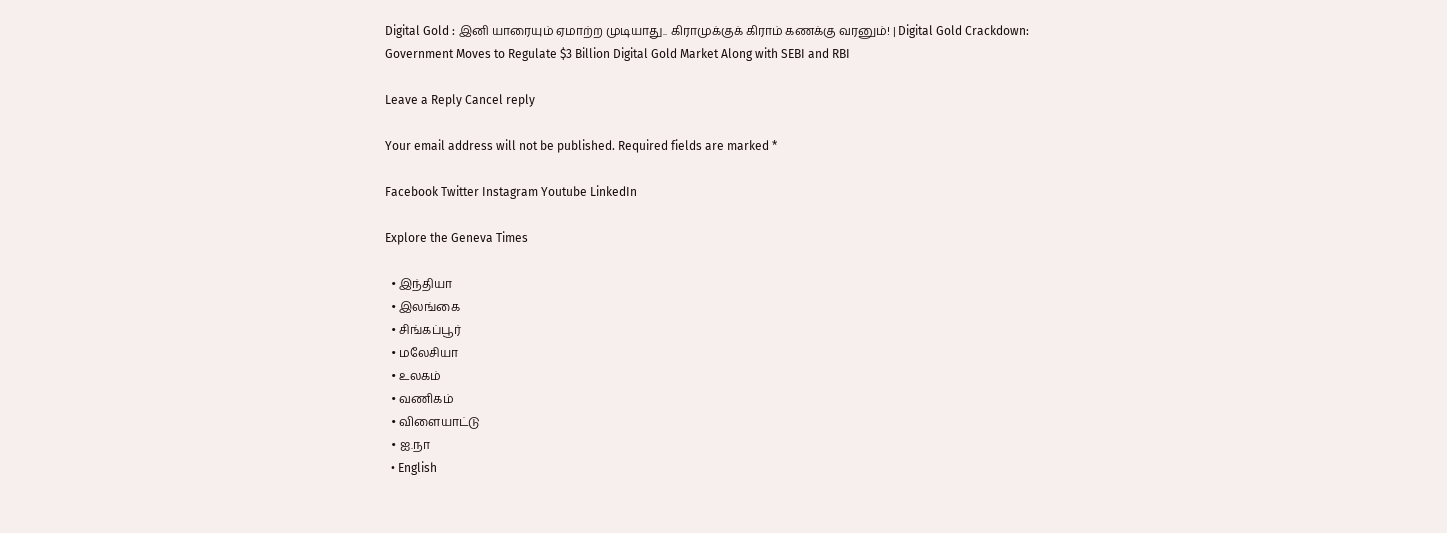Digital Gold : இனி யாரையும் ஏமாற்ற முடியாது.. கிராமுக்குக் கிராம் கணக்கு வரனும்! | Digital Gold Crackdown: Government Moves to Regulate $3 Billion Digital Gold Market Along with SEBI and RBI

Leave a Reply Cancel reply

Your email address will not be published. Required fields are marked *

Facebook Twitter Instagram Youtube LinkedIn

Explore the Geneva Times

  • இந்தியா
  • இலங்கை
  • சிங்கப்பூர்
  • மலேசியா
  • உலகம்
  • வணிகம்
  • விளையாட்டு
  • ஐ.நா
  • English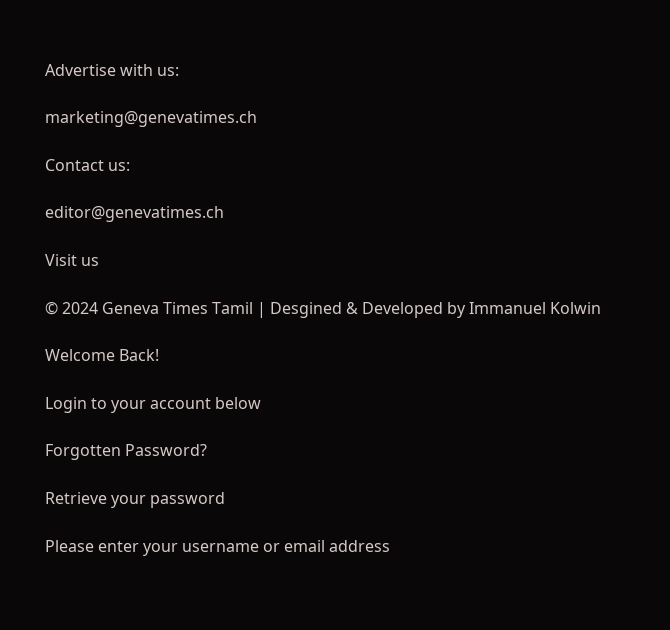Advertise with us:

marketing@genevatimes.ch

Contact us:

editor@genevatimes.ch

Visit us

© 2024 Geneva Times Tamil | Desgined & Developed by Immanuel Kolwin

Welcome Back!

Login to your account below

Forgotten Password?

Retrieve your password

Please enter your username or email address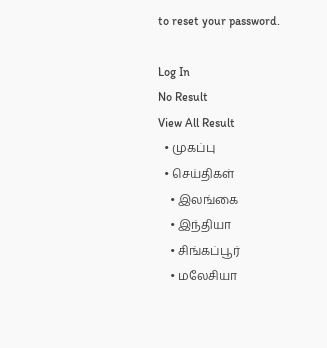to reset your password.

Log In
No Result
View All Result
  • முகப்பு
  • செய்திகள்
    • இலங்கை
    • இந்தியா
    • சிங்கப்பூர்
    • மலேசியா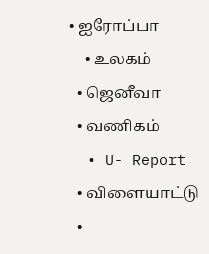• ஐரோப்பா
    • உலகம்
  • ஜெனீவா
  • வணிகம்
  • U- Report
  • விளையாட்டு
  •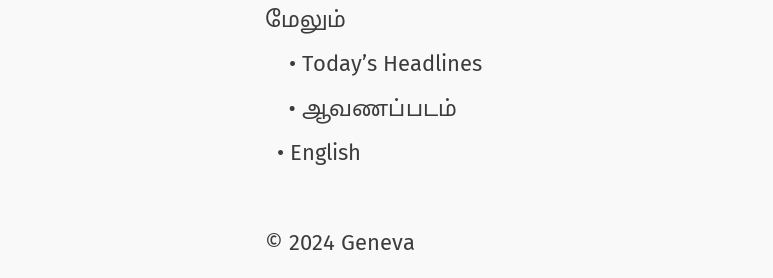மேலும்
    • Today’s Headlines
    • ஆவணப்படம்
  • English

© 2024 Geneva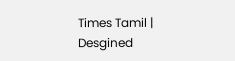Times Tamil | Desgined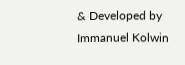& Developed by Immanuel Kolwin